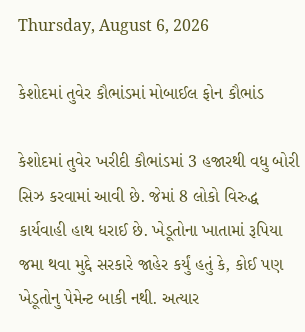Thursday, August 6, 2026

કેશોદમાં તુવેર કૌભાંડમાં મોબાઈલ ફોન કૌભાંડ

કેશોદમાં તુવેર ખરીદી કૌભાંડમાં 3 હજારથી વધુ બોરી સિઝ કરવામાં આવી છે. જેમાં 8 લોકો વિરુદ્ધ કાર્યવાહી હાથ ધરાઈ છે. ખેડૂતોના ખાતામાં રૂપિયા જમા થવા મુદ્દે સરકારે જાહેર કર્યું હતું કે, કોઈ પણ ખેડૂતોનુ પેમેન્ટ બાકી નથી. અત્યાર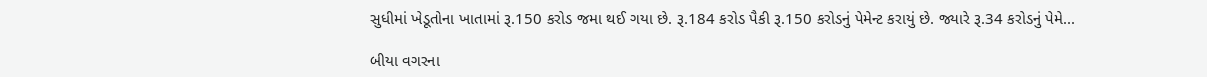સુધીમાં ખેડૂતોના ખાતામાં રૂ.150 કરોડ જમા થઈ ગયા છે. રૂ.184 કરોડ પૈકી રૂ.150 કરોડનું પેમેન્ટ કરાયું છે. જ્યારે રૂ.34 કરોડનું પેમે...

બીયા વગરના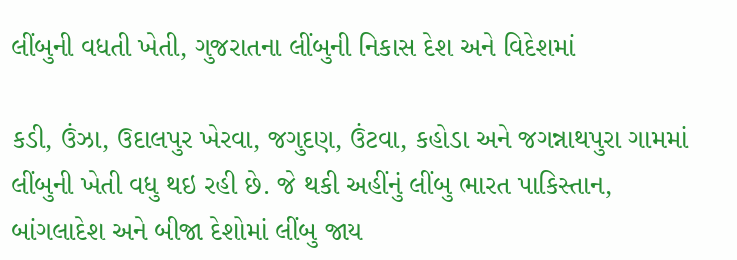લીંબુની વધતી ખેતી, ગુજરાતના લીંબુની નિકાસ દેશ અને વિદેશમાં

કડી, ઉંઝા, ઉદાલપુર ખેરવા, જગુદણ, ઉંટવા, કહોડા અને જગન્નાથપુરા ગામમાં લીંબુની ખેતી વધુ થઇ રહી છે. જે થકી અહીંનું લીંબુ ભારત પાકિસ્તાન, બાંગલાદેશ અને બીજા દેશોમાં લીંબુ જાય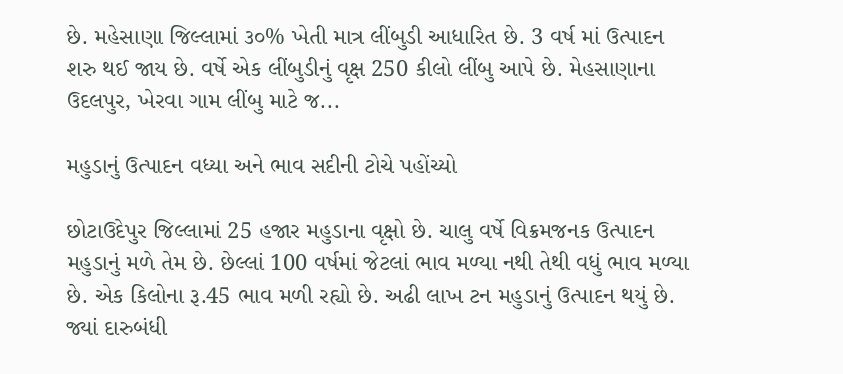છે. મહેસાણા જિલ્લામાં ૩૦% ખેતી માત્ર લીંબુડી આધારિત છે. 3 વર્ષ માં ઉત્પાદન શરુ થઈ જાય છે. વર્ષે એક લીંબુડીનું વૃક્ષ 250 કીલો લીંબુ આપે છે. મેહસાણાના ઉદલપુર, ખેરવા ગામ લીંબુ માટે જ...

મહુડાનું ઉત્પાદન વધ્યા અને ભાવ સદીની ટોચે પહોંચ્યો

છોટાઉદેપુર જિલ્લામાં 25 હજાર મહુડાના વૃક્ષો છે. ચાલુ વર્ષે વિક્રમજનક ઉત્પાદન મહુડાનું મળે તેમ છે. છેલ્લાં 100 વર્ષમાં જેટલાં ભાવ મળ્યા નથી તેથી વધું ભાવ મળ્યા છે. એક કિલોના રૂ.45 ભાવ મળી રહ્યો છે. અઢી લાખ ટન મહુડાનું ઉત્પાદન થયું છે. જ્યાં દારુબંધી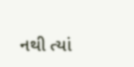નથી ત્યાં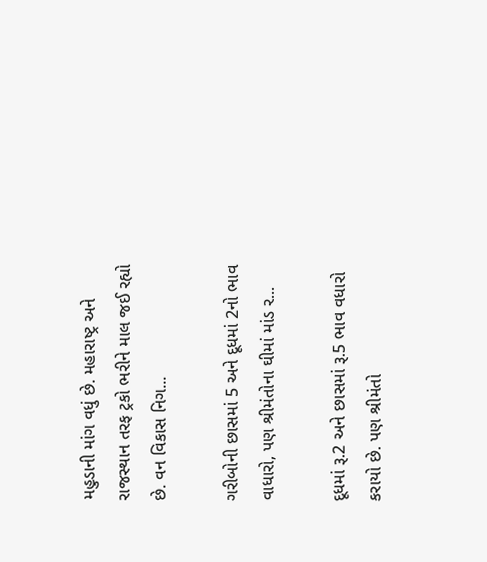મહુડાની માંગ વધું છે. મહારાષ્ટ્ર અને રાજસ્થાન તરફ ટ્રકો ભરીને માલ જઈ રહ્યો છે. વન વિકાસ નિગ...

ગરીબોની છાસમાં 5 અને દૂધમાં 2નો ભાવ વાધારો, પણ શ્રીમંતોના ઘીમાં માંડ ર...

દૂધમાં રૂ.2 અને છાસમાં રૂ.5 ભાવ વધારો કરાયો છે. પણ શ્રીમંતો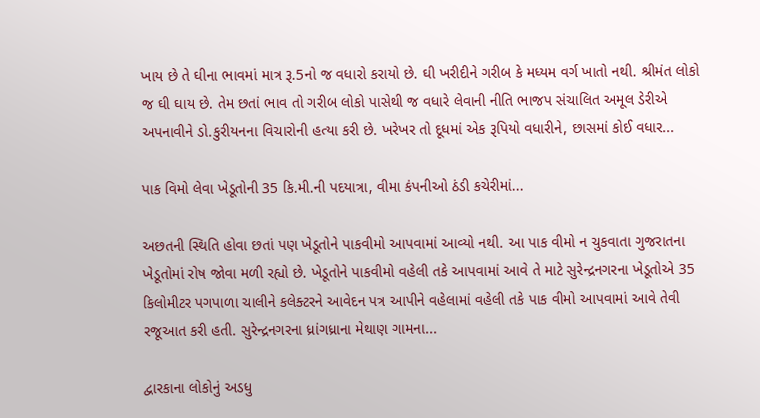ખાય છે તે ઘીના ભાવમાં માત્ર રૂ.5નો જ વધારો કરાયો છે. ઘી ખરીદીને ગરીબ કે મધ્યમ વર્ગ ખાતો નથી. શ્રીમંત લોકો જ ઘી ઘાય છે. તેમ છતાં ભાવ તો ગરીબ લોકો પાસેથી જ વધારે લેવાની નીતિ ભાજપ સંચાલિત અમૂલ ડેરીએ અપનાવીને ડો.કુરીયનના વિચારોની હત્યા કરી છે. ખરેખર તો દૂધમાં એક રૂપિયો વધારીને, છાસમાં કોઈ વધાર...

પાક વિમો લેવા ખેડૂતોની 35 કિ.મી.ની પદયાત્રા, વીમા કંપનીઓ ઠંડી કચેરીમાં...

અછતની સ્થિતિ હોવા છતાં પણ ખેડૂતોને પાકવીમો આપવામાં આવ્યો નથી. આ પાક વીમો ન ચુકવાતા ગુજરાતના ખેડૂતોમાં રોષ જોવા મળી રહ્યો છે. ખેડૂતોને પાકવીમો વહેલી તકે આપવામાં આવે તે માટે સુરેન્દ્રનગરના ખેડૂતોએ 35 કિલોમીટર પગપાળા ચાલીને કલેક્ટરને આવેદન પત્ર આપીને વહેલામાં વહેલી તકે પાક વીમો આપવામાં આવે તેવી રજૂઆત કરી હતી. સુરેન્દ્રનગરના ધ્રાંગધ્રાના મેથાણ ગામના...

દ્વારકાના લોકોનું અડધુ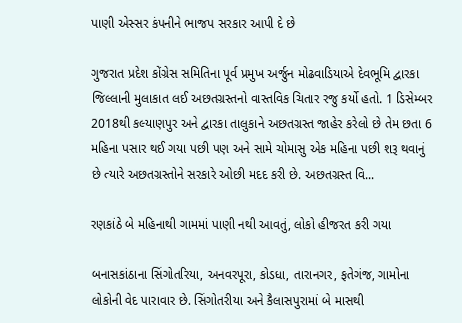પાણી એસ્સર કંપનીને ભાજપ સરકાર આપી દે છે

ગુજરાત પ્રદેશ કોંગ્રેસ સમિતિના પૂર્વ પ્રમુખ અર્જુન મોઢવાડિયાએ દેવભૂમિ દ્વારકા જિલ્લાની મુલાકાત લઈ અછતગ્રસ્તનો વાસ્તવિક ચિતાર રજુ કર્યો હતો. 1 ડિસેમ્બર 2018થી કલ્યાણપુર અને દ્વારકા તાલુકાને અછતગ્રસ્ત જાહેર કરેલો છે તેમ છતા 6 મહિના પસાર થઈ ગયા પછી પણ અને સામે ચોમાસુ એક મહિના પછી શરૂ થવાનું છે ત્યારે અછતગ્રસ્તોને સરકારે ઓછી મદદ કરી છે. અછતગ્રસ્ત વિ...

રણકાંઠે બે મહિનાથી ગામમાં પાણી નથી આવતું, લોકો હીજરત કરી ગયા

બનાસકાંઠાના સિંગોતરિયા, અનવરપૂરા, કોડધા, તારાનગર, ફતેગંજ, ગામોના લોકોની વેદ પારાવાર છે. સિંગોતરીયા અને કૈલાસપુરામાં બે માસથી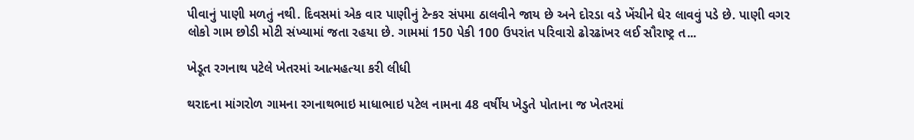પીવાનું પાણી મળતું નથી. દિવસમાં એક વાર પાણીનું ટેન્કર સંપમા ઠાલવીને જાય છે અને દોરડા વડે ખેંચીને ઘેર લાવવું પડે છે. પાણી વગર લોકો ગામ છોડી મોટી સંખ્યામાં જતા રહયા છે. ગામમાં 150 પેકી 100 ઉપરાંત પરિવારો ઢોરઢાંખર લઈ સૌરાષ્ટ્ર ત...

ખેડૂત રગનાથ પટેલે ખેતરમાં આત્મહત્યા કરી લીધી

થરાદના માંગરોળ ગામના રગનાથભાઇ માધાભાઇ પટેલ નામના 48 વર્ષીય ખેડુતે પોતાના જ ખેતરમાં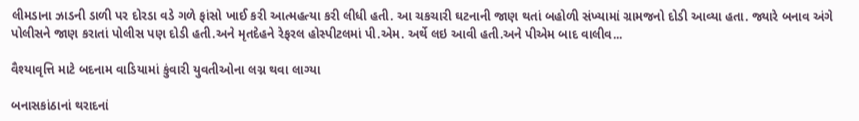લીમડાના ઝાડની ડાળી પર દોરડા વડે ગળે ફાંસો ખાઈ કરી આત્મહત્યા કરી લીધી હતી. આ ચકચારી ઘટનાની જાણ થતાં બહોળી સંખ્યામાં ગ્રામજનો દોડી આવ્યા હતા. જ્યારે બનાવ અંગે પોલીસને જાણ કરાતાં પોલીસ પણ દોડી હતી.અને મૃતદેહને રેફરલ હોસ્પીટલમાં પી.એમ. અર્થે લઇ આવી હતી.અને પીએમ બાદ વાલીવ...

વૈશ્યાવૃત્તિ માટે બદનામ વાડિયામાં કુંવારી યુવતીઓના લગ્ન થવા લાગ્યા

બનાસકાંઠાનાં થરાદનાં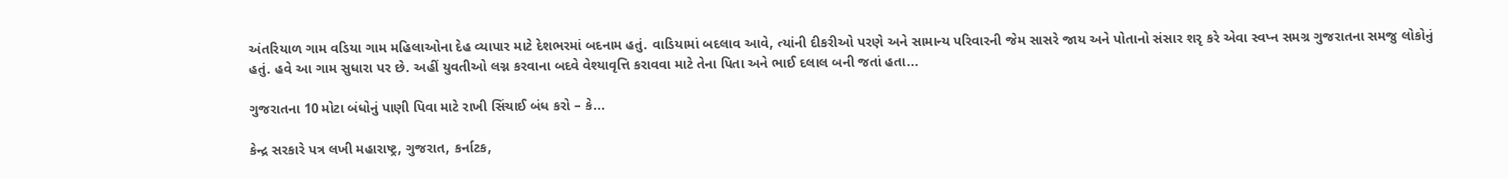અંતરિયાળ ગામ વડિયા ગામ મહિલાઓના દેહ વ્યાપાર માટે દેશભરમાં બદનામ હતું. વાડિયામાં બદલાવ આવે, ત્યાંની દીકરીઓ પરણે અને સામાન્ય પરિવારની જેમ સાસરે જાય અને પોતાનો સંસાર શરૃ કરે એવા સ્વપ્ન સમગ્ર ગુજરાતના સમજુ લોકોનું હતું. હવે આ ગામ સુધારા પર છે. અહીં યુવતીઓ લગ્ન કરવાના બદવે વેશ્યાવૃત્તિ કરાવવા માટે તેના પિતા અને ભાઈ દલાલ બની જતાં હતા...

ગુજરાતના 10 મોટા બંધોનું પાણી પિવા માટે રાખી સિંચાઈ બંધ કરો – કે...

કેન્દ્ર સરકારે પત્ર લખી મહારાષ્ટ્ર, ગુજરાત, કર્નાટક,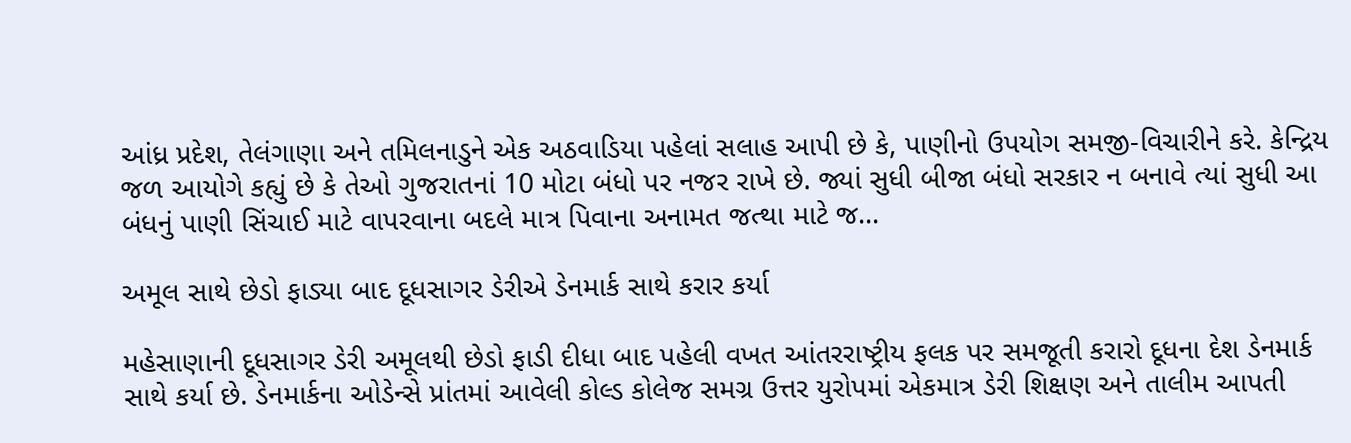આંધ્ર પ્રદેશ, તેલંગાણા અને તમિલનાડુને એક અઠવાડિયા પહેલાં સલાહ આપી છે કે, પાણીનો ઉપયોગ સમજી-વિચારીને કરે. કેન્દ્રિય જળ આયોગે કહ્યું છે કે તેઓ ગુજરાતનાં 10 મોટા બંધો પર નજર રાખે છે. જ્યાં સુધી બીજા બંધો સરકાર ન બનાવે ત્યાં સુધી આ બંધનું પાણી સિંચાઈ માટે વાપરવાના બદલે માત્ર પિવાના અનામત જત્થા માટે જ...

અમૂલ સાથે છેડો ફાડ્યા બાદ દૂધસાગર ડેરીએ ડેનમાર્ક સાથે કરાર કર્યા

મહેસાણાની દૂધસાગર ડેરી અમૂલથી છેડો ફાડી દીધા બાદ પહેલી વખત આંતરરાષ્ટ્રીય ફલક પર સમજૂતી કરારો દૂધના દેશ ડેનમાર્ક સાથે કર્યા છે. ડેનમાર્કના ઓડેન્સે પ્રાંતમાં આવેલી કોલ્ડ કોલેજ સમગ્ર ઉત્તર યુરોપમાં એકમાત્ર ડેરી શિક્ષણ અને તાલીમ આપતી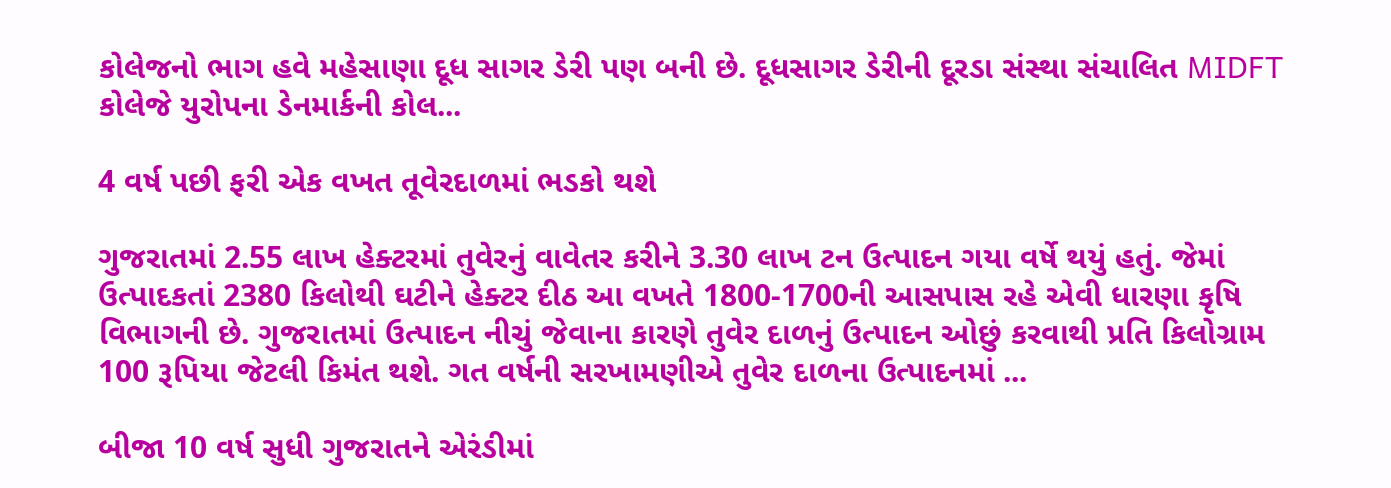કોલેજનો ભાગ હવે મહેસાણા દૂધ સાગર ડેરી પણ બની છે. દૂધસાગર ડેરીની દૂરડા સંસ્થા સંચાલિત MIDFT કોલેજે યુરોપના ડેનમાર્કની કોલ...

4 વર્ષ પછી ફરી એક વખત તૂવેરદાળમાં ભડકો થશે

ગુજરાતમાં 2.55 લાખ હેક્ટરમાં તુવેરનું વાવેતર કરીને 3.30 લાખ ટન ઉત્પાદન ગયા વર્ષે થયું હતું. જેમાં ઉત્પાદકતાં 2380 કિલોથી ઘટીને હેક્ટર દીઠ આ વખતે 1800-1700ની આસપાસ રહે એવી ધારણા કૃષિ વિભાગની છે. ગુજરાતમાં ઉત્પાદન નીચું જેવાના કારણે તુવેર દાળનું ઉત્પાદન ઓછું કરવાથી પ્રતિ કિલોગ્રામ 100 રૂપિયા જેટલી કિમંત થશે. ગત વર્ષની સરખામણીએ તુવેર દાળના ઉત્પાદનમાં ...

બીજા 10 વર્ષ સુધી ગુજરાતને એરંડીમાં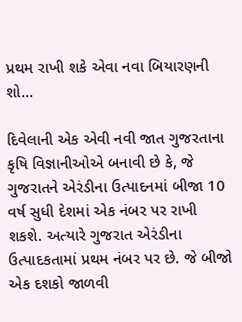પ્રથમ રાખી શકે એવા નવા બિયારણની શો...

દિવેલાની એક એવી નવી જાત ગુજરતાના કૃષિ વિજ્ઞાનીઓએ બનાવી છે કે, જે ગુજરાતને એરંડીના ઉત્પાદનમાં બીજા 10 વર્ષ સુધી દેશમાં એક નંબર પર રાખી શકશે. અત્યારે ગુજરાત એરંડીના ઉત્પાદકતામાં પ્રથમ નંબર પર છે. જે બીજો એક દશકો જાળવી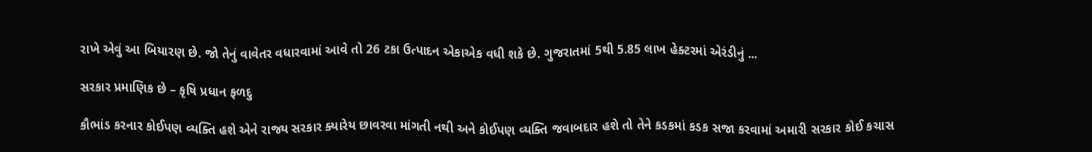રાખે એવું આ બિયારણ છે. જો તેનું વાવેતર વધારવામાં આવે તો 26 ટકા ઉત્પાદન એકાએક વધી શકે છે. ગુજરાતમાં 5થી 5.85 લાખ હેક્ટરમાં એરંડીનું ...

સરકાર પ્રમાણિક છે – કૃષિ પ્રધાન ફળદુ

કૌભાંડ કરનાર કોઈપણ વ્યક્તિ હશે એને રાજ્ય સરકાર ક્યારેય છાવરવા માંગતી નથી અને કોઈપણ વ્યક્તિ જવાબદાર હશે તો તેને કડકમાં કડક સજા કરવામાં અમારી સરકાર કોઈ કચાસ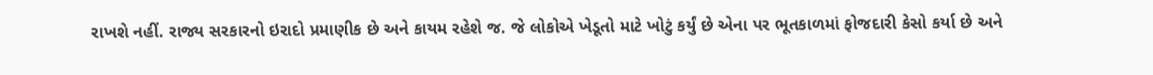રાખશે નહીં. રાજ્ય સરકારનો ઇરાદો પ્રમાણીક છે અને કાયમ રહેશે જ. જે લોકોએ ખેડૂતો માટે ખોટું કર્યું છે એના પર ભૂતકાળમાં ફોજદારી કેસો કર્યા છે અને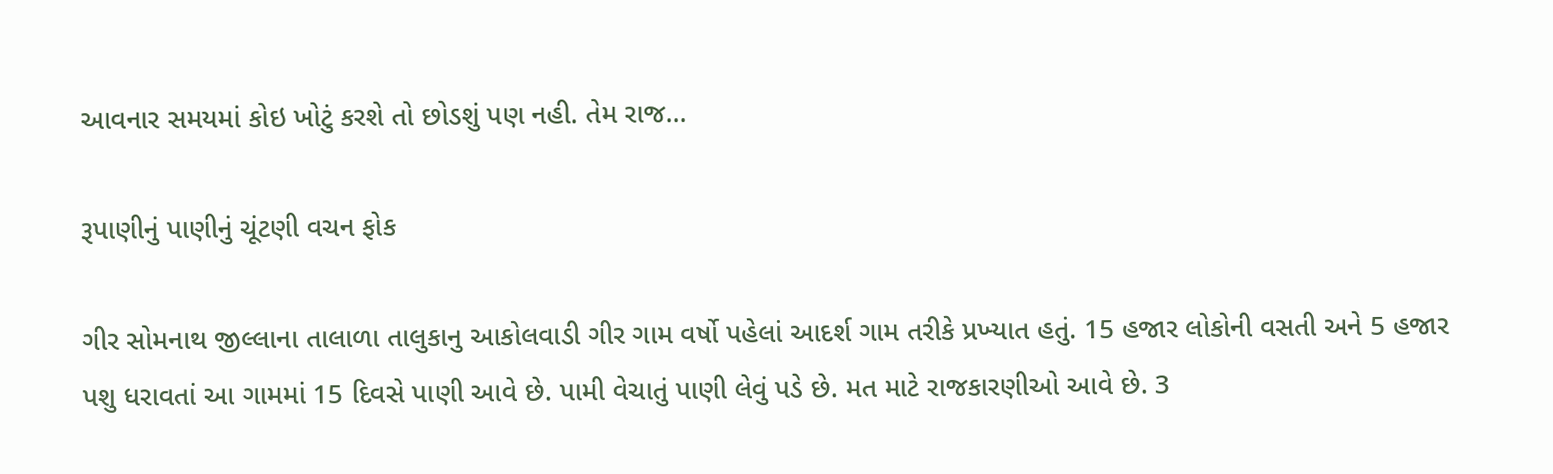આવનાર સમયમાં કોઇ ખોટું કરશે તો છોડશું પણ નહી. તેમ રાજ...

રૂપાણીનું પાણીનું ચૂંટણી વચન ફોક

ગીર સોમનાથ જીલ્લાના તાલાળા તાલુકાનુ આકોલવાડી ગીર ગામ વર્ષો પહેલાં આદર્શ ગામ તરીકે પ્રખ્‍યાત હતું. 15 હજાર લોકોની વસતી અને 5 હજાર પશુ ધરાવતાં આ ગામમાં 15 દિવસે પાણી આવે છે. પામી વેચાતું પાણી લેવું પડે છે. મત માટે રાજકારણીઓ આવે છે. 3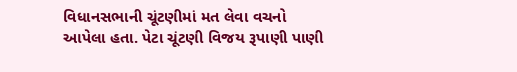વિધાનસભાની ચૂંટણીમાં મત લેવા વચનો આપેલા હતા. પેટા ચૂંટણી વિજય રૂપાણી પાણી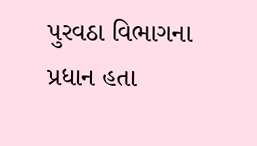પુરવઠા વિભાગના પ્રધાન હતા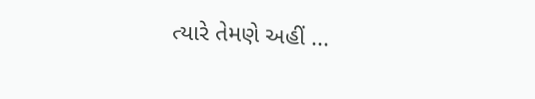ત્યારે તેમણે અહીં ...